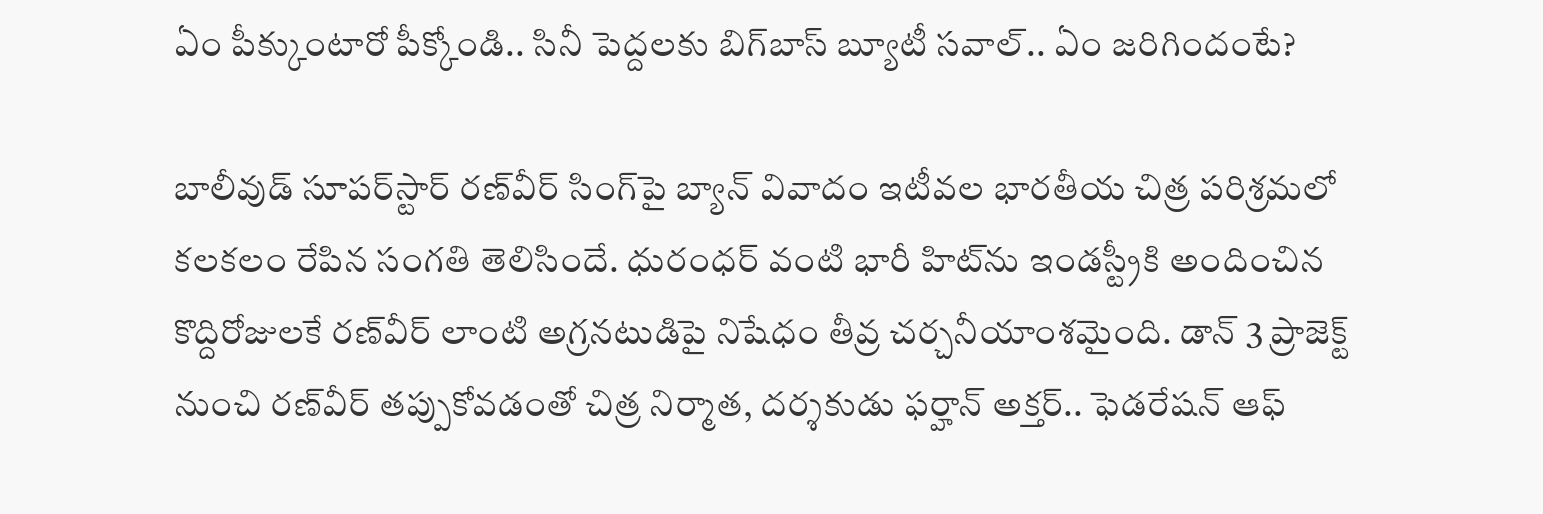ఏం పీక్కుంటారో పీక్కోండి.. సినీ పెద్దలకు బిగ్‌బాస్ బ్యూటీ సవాల్.. ఏం జరిగిందంటే?

బాలీవుడ్ సూపర్‌స్టార్ రణ్‌వీర్ సింగ్‌పై బ్యాన్ వివాదం ఇటీవల భారతీయ చిత్ర పరిశ్రమలో కలకలం రేపిన సంగతి తెలిసిందే. ధురంధర్ వంటి భారీ హిట్‌ను ఇండస్ట్రీకి అందించిన కొద్దిరోజులకే రణ్‌వీర్ లాంటి అగ్రనటుడిపై నిషేధం తీవ్ర చర్చనీయాంశమైంది. డాన్ 3 ప్రాజెక్ట్ నుంచి రణ్‌‌వీర్ తప్పుకోవడంతో చిత్ర నిర్మాత, దర్శకుడు ఫర్హాన్ అక్తర్.. ఫెడరేషన్ ఆఫ్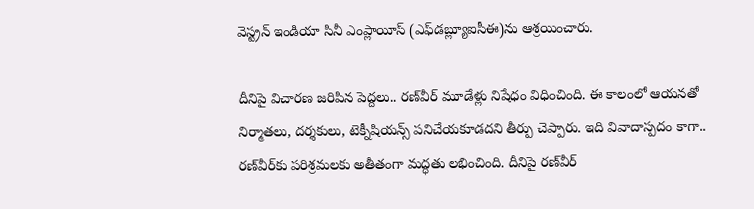వెస్ట్రన్ ఇండియా సినీ ఎంప్లాయీస్ (ఎఫ్‌డబ్ల్యూఐసీఈ)ను ఆశ్రయించారు.

దీనిపై విచారణ జరిపిన పెద్దలు.. రణ్‌వీర్‌ మూడేళ్లు నిషేధం విధించింది. ఈ కాలంలో ఆయనతో నిర్మాతలు, దర్శకులు, టెక్నీషియన్స్ పనిచేయకూడదని తీర్పు చెప్పారు. ఇది వివాదాస్పదం కాగా.. రణ్‌వీర్‌కు పరిశ్రమలకు అతీతంగా మద్ధతు లభించింది. దీనిపై రణ్‌వీర్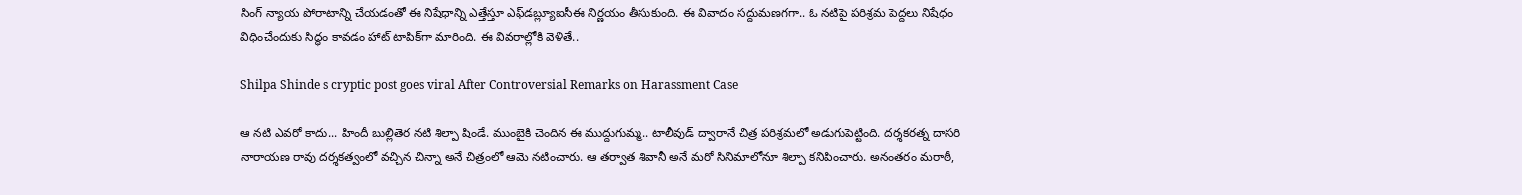సింగ్ న్యాయ పోరాటాన్ని చేయడంతో ఈ నిషేధాన్ని ఎత్తేస్తూ ఎఫ్‌డబ్ల్యూఐసీఈ నిర్ణయం తీసుకుంది. ఈ వివాదం సద్దుమణగగా.. ఓ నటిపై పరిశ్రమ పెద్దలు నిషేధం విధించేందుకు సిద్ధం కావడం హాట్ టాపిక్‌గా మారింది. ఈ వివరాల్లోకి వెళితే..

Shilpa Shinde s cryptic post goes viral After Controversial Remarks on Harassment Case

ఆ నటి ఎవరో కాదు... హిందీ బుల్లితెర నటి శిల్పా షిండే. ముంబైకి చెందిన ఈ ముద్దుగుమ్మ.. టాలీవుడ్ ద్వారానే చిత్ర పరిశ్రమలో అడుగుపెట్టింది. దర్శకరత్న దాసరి నారాయణ రావు దర్శకత్వంలో వచ్చిన చిన్నా అనే చిత్రంలో ఆమె నటించారు. ఆ తర్వాత శివానీ అనే మరో సినిమాలోనూ శిల్పా కనిపించారు. అనంతరం మరాఠీ,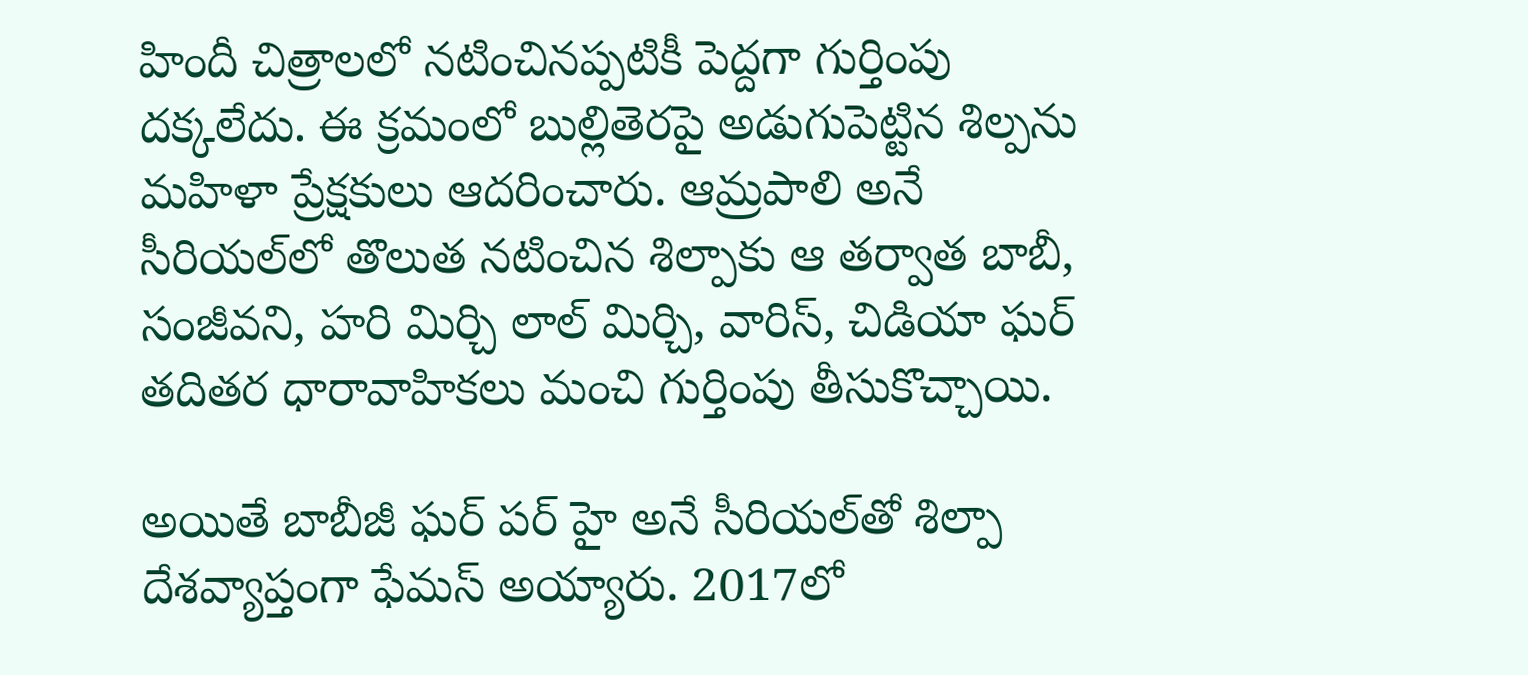హిందీ చిత్రాలలో నటించినప్పటికీ పెద్దగా గుర్తింపు దక్కలేదు. ఈ క్రమంలో బుల్లితెరపై అడుగుపెట్టిన శిల్పను మహిళా ప్రేక్షకులు ఆదరించారు. ఆమ్రపాలి అనే సీరియల్‌లో తొలుత నటించిన శిల్పాకు ఆ తర్వాత బాబీ, సంజీవని, హరి మిర్చి లాల్ మిర్చి, వారిస్, చిడియా ఘర్ తదితర ధారావాహికలు మంచి గుర్తింపు తీసుకొచ్చాయి.

అయితే బాబీజీ ఘర్ పర్ హై అనే సీరియల్‌తో శిల్పా దేశవ్యాప్తంగా ఫేమస్ అయ్యారు. 2017లో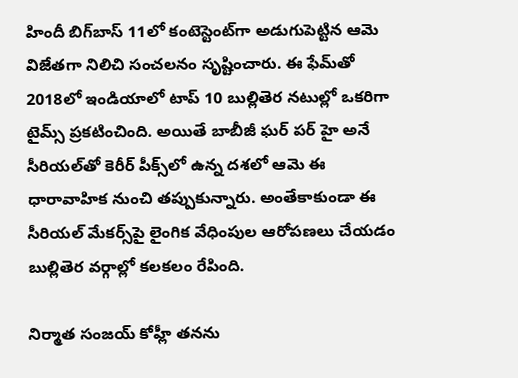హిందీ బిగ్‌బాస్ 11లో కంటెస్టెంట్‌గా అడుగుపెట్టిన ఆమె విజేతగా నిలిచి సంచలనం సృష్టించారు. ఈ ఫేమ్‌తో 2018లో ఇండియాలో టాప్ 10 బుల్లితెర నటుల్లో ఒకరిగా టైమ్స్ ప్రకటించింది. అయితే బాబీజీ ఘర్ పర్ హై అనే సీరియల్‌తో కెరీర్ పీక్స్‌లో ఉన్న దశలో ఆమె ఈ ధారావాహిక నుంచి తప్పుకున్నారు. అంతేకాకుండా ఈ సీరియల్ మేకర్స్‌పై లైంగిక వేధింపుల ఆరోపణలు చేయడం బుల్లితెర వర్గాల్లో కలకలం రేపింది.

నిర్మాత సంజయ్ కోహ్లీ తనను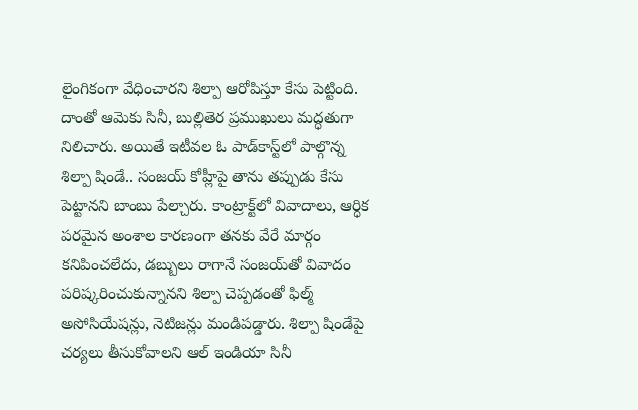లైంగికంగా వేధించారని శిల్పా ఆరోపిస్తూ కేసు పెట్టింది. దాంతో ఆమెకు సినీ, బుల్లితెర ప్రముఖులు మద్ధతుగా నిలిచారు. అయితే ఇటీవల ఓ పాడ్‌కాస్ట్‌లో పాల్గొన్న శిల్పా షిండే.. సంజయ్ కోహ్లీపై తాను తప్పుడు కేసు పెట్టానని బాంబు పేల్చారు. కాంట్రాక్ట్‌లో వివాదాలు, ఆర్ధిక పరమైన అంశాల కారణంగా తనకు వేరే మార్గం కనిపించలేదు, డబ్బులు రాగానే సంజయ్‌తో వివాదం పరిష్కరించుకున్నానని శిల్పా చెప్పడంతో ఫిల్మ్ అసోసియేషన్లు, నెటిజన్లు మండిపడ్డారు. శిల్పా షిండేపై చర్యలు తీసుకోవాలని ఆల్ ఇండియా సినీ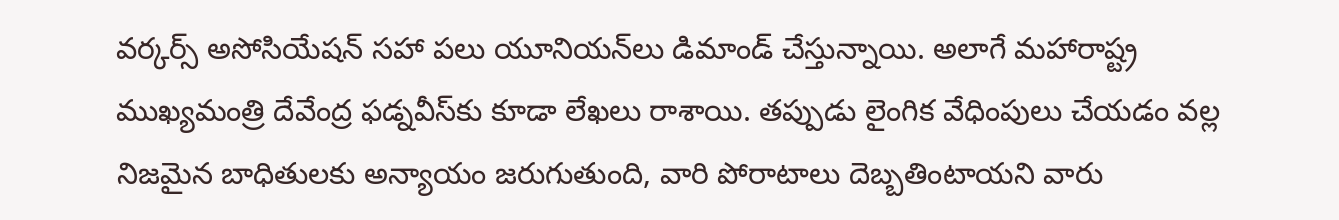వర్కర్స్ అసోసియేషన్ సహా పలు యూనియన్‌లు డిమాండ్ చేస్తున్నాయి. అలాగే మహారాష్ట్ర ముఖ్యమంత్రి దేవేంద్ర ఫడ్నవీస్‌కు కూడా లేఖలు రాశాయి. తప్పుడు లైంగిక వేధింపులు చేయడం వల్ల నిజమైన బాధితులకు అన్యాయం జరుగుతుంది, వారి పోరాటాలు దెబ్బతింటాయని వారు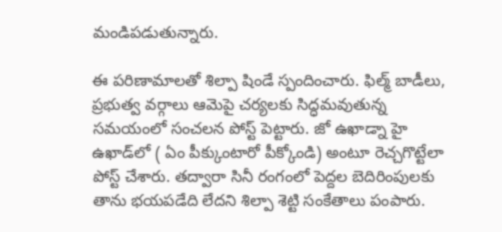మండిపడుతున్నారు.

ఈ పరిణామాలతో శిల్పా షిండే స్పందించారు. ఫిల్మ్ బాడీలు, ప్రభుత్వ వర్గాలు ఆమెపై చర్యలకు సిద్ధమవుతున్న సమయంలో సంచలన పోస్ట్ పెట్టారు. జో ఉఖాడ్నా హై ఉఖాడ్‌లో ( ఏం పీక్కుంటారో పీక్కోండి) అంటూ రెచ్చగొట్టేలా పోస్ట్ చేశారు. తద్వారా సినీ రంగంలో పెద్దల బెదిరింపులకు తాను భయపడేది లేదని శిల్పా శెట్టి సంకేతాలు పంపారు.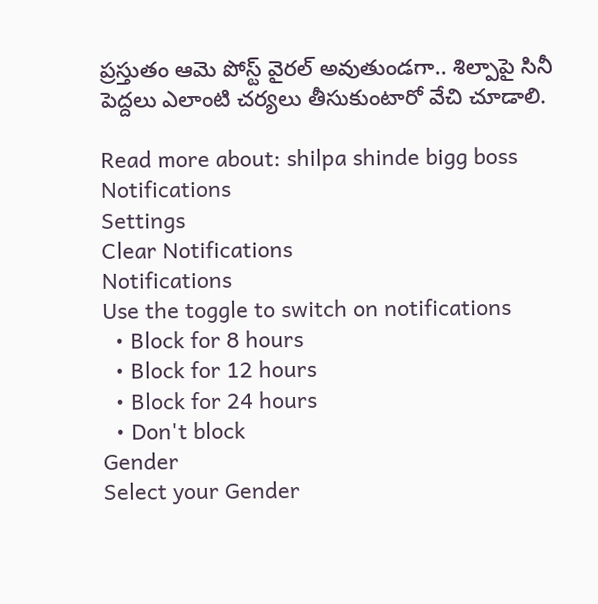ప్రస్తుతం ఆమె పోస్ట్ వైరల్ అవుతుండగా.. శిల్పాపై సినీ పెద్దలు ఎలాంటి చర్యలు తీసుకుంటారో వేచి చూడాలి.

Read more about: shilpa shinde bigg boss
Notifications
Settings
Clear Notifications
Notifications
Use the toggle to switch on notifications
  • Block for 8 hours
  • Block for 12 hours
  • Block for 24 hours
  • Don't block
Gender
Select your Gender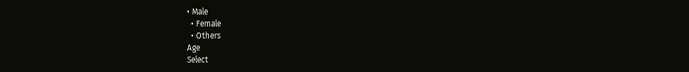• Male
  • Female
  • Others
Age
Select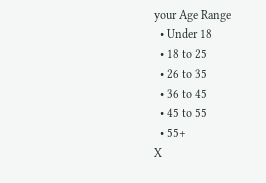your Age Range
  • Under 18
  • 18 to 25
  • 26 to 35
  • 36 to 45
  • 45 to 55
  • 55+
X